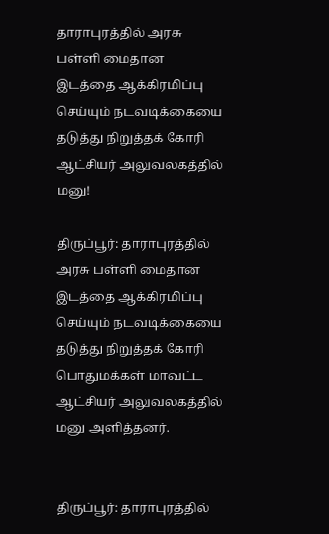தாராபுரத்தில் அரசு பள்ளி மைதான இடத்தை ஆக்கிரமிப்பு செய்யும் நடவடிக்கையை தடுத்து நிறுத்தக் கோரி ஆட்சியர் அலுவலகத்தில் மனு!

திருப்பூர்: தாராபுரத்தில் அரசு பள்ளி மைதான இடத்தை ஆக்கிரமிப்பு செய்யும் நடவடிக்கையை தடுத்து நிறுத்தக் கோரி பொதுமக்கள் மாவட்ட ஆட்சியர் அலுவலகத்தில் மனு அளித்தனர்.


திருப்பூர்: தாராபுரத்தில்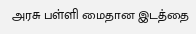அரசு பள்ளி மைதான இடத்தை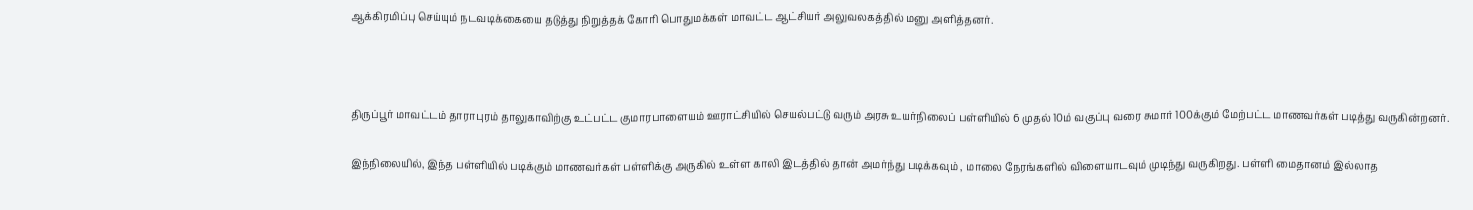ஆக்கிரமிப்பு செய்யும் நடவடிக்கையை தடுத்து நிறுத்தக் கோரி பொதுமக்கள் மாவட்ட ஆட்சியர் அலுவலகத்தில் மனு அளித்தனர்.



திருப்பூர் மாவட்டம் தாராபுரம் தாலுகாவிற்கு உட்பட்ட குமாரபாளையம் ஊராட்சியில் செயல்பட்டு வரும் அரசு உயர்நிலைப் பள்ளியில் 6 முதல் 10ம் வகுப்பு வரை சுமார் 100க்கும் மேற்பட்ட மாணவர்கள் படித்து வருகின்றனர்.

இந்நிலையில், இந்த பள்ளியில் படிக்கும் மாணவர்கள் பள்ளிக்கு அருகில் உள்ள காலி இடத்தில் தான் அமர்ந்து படிக்கவும் , மாலை நேரங்களில் விளையாடவும் முடிந்து வருகிறது. பள்ளி மைதானம் இல்லாத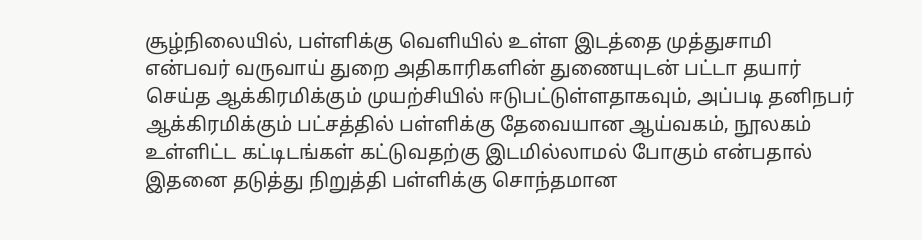சூழ்நிலையில், பள்ளிக்கு வெளியில் உள்ள இடத்தை முத்துசாமி என்பவர் வருவாய் துறை அதிகாரிகளின் துணையுடன் பட்டா தயார் செய்த ஆக்கிரமிக்கும் முயற்சியில் ஈடுபட்டுள்ளதாகவும், அப்படி தனிநபர் ஆக்கிரமிக்கும் பட்சத்தில் பள்ளிக்கு தேவையான ஆய்வகம், நூலகம் உள்ளிட்ட கட்டிடங்கள் கட்டுவதற்கு இடமில்லாமல் போகும் என்பதால் இதனை தடுத்து நிறுத்தி பள்ளிக்கு சொந்தமான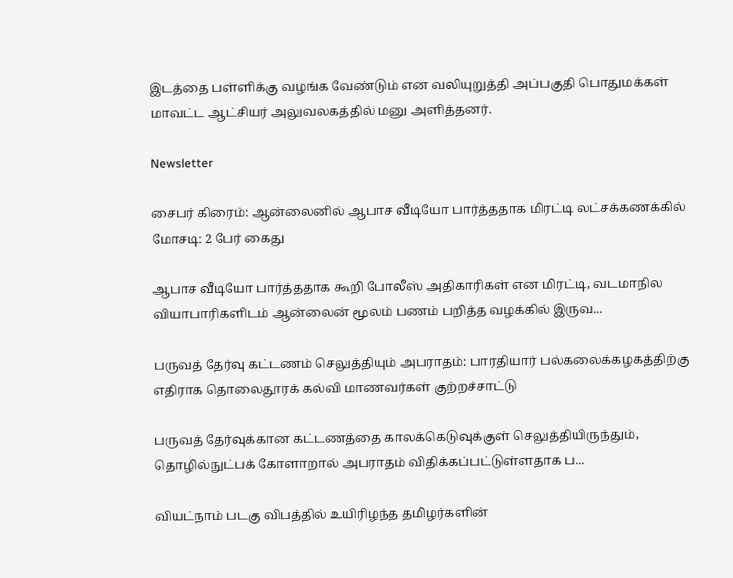இடத்தை பள்ளிக்கு வழங்க வேண்டும் என வலியுறுத்தி அப்பகுதி பொதுமக்கள் மாவட்ட ஆட்சியர் அலுவலகத்தில் மனு அளித்தனர்.

Newsletter

சைபர் கிரைம்: ஆன்லைனில் ஆபாச வீடியோ பார்த்ததாக மிரட்டி லட்சக்கணக்கில் மோசடி: 2 பேர் கைது

ஆபாச வீடியோ பார்த்ததாக கூறி போலீஸ் அதிகாரிகள் என மிரட்டி, வடமாநில வியாபாரிகளிடம் ஆன்லைன் மூலம் பணம் பறித்த வழக்கில் இருவ...

பருவத் தேர்வு கட்டணம் செலுத்தியும் அபராதம்: பாரதியார் பல்கலைக்கழகத்திற்கு எதிராக தொலைதூரக் கல்வி மாணவர்கள் குற்றச்சாட்டு

பருவத் தேர்வுக்கான கட்டணத்தை காலக்கெடுவுக்குள் செலுத்தியிருந்தும், தொழில்நுட்பக் கோளாறால் அபராதம் விதிக்கப்பட்டுள்ளதாக ப...

வியட்நாம் படகு விபத்தில் உயிரிழந்த தமிழர்களின்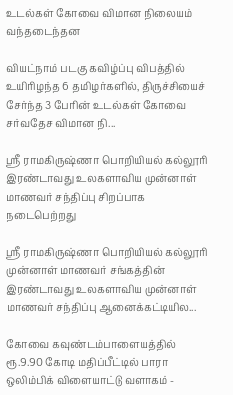உடல்கள் கோவை விமான நிலையம் வந்தடைந்தன

வியட்நாம் படகு கவிழ்ப்பு விபத்தில் உயிரிழந்த 6 தமிழர்களில், திருச்சியைச் சேர்ந்த 3 பேரின் உடல்கள் கோவை சர்வதேச விமான நி...

ஸ்ரீ ராமகிருஷ்ணா பொறியியல் கல்லூரி இரண்டாவது உலகளாவிய முன்னாள் மாணவர் சந்திப்பு சிறப்பாக நடைபெற்றது

ஸ்ரீ ராமகிருஷ்ணா பொறியியல் கல்லூரி முன்னாள் மாணவர் சங்கத்தின் இரண்டாவது உலகளாவிய முன்னாள் மாணவர் சந்திப்பு ஆனைக்கட்டியில...

கோவை கவுண்டம்பாளையத்தில் ரூ.9.90 கோடி மதிப்பீட்டில் பாரா ஒலிம்பிக் விளையாட்டு வளாகம் -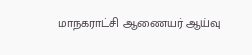மாநகராட்சி ஆணையர் ஆய்வு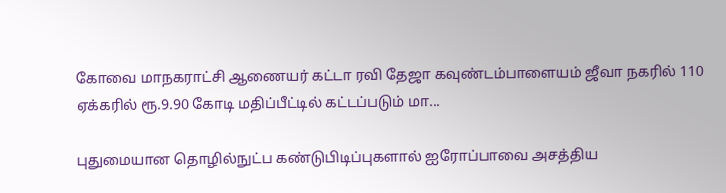கோவை மாநகராட்சி ஆணையர் கட்டா ரவி தேஜா கவுண்டம்பாளையம் ஜீவா நகரில் 110 ஏக்கரில் ரூ.9.90 கோடி மதிப்பீட்டில் கட்டப்படும் மா...

புதுமையான தொழில்நுட்ப கண்டுபிடிப்புகளால் ஐரோப்பாவை அசத்திய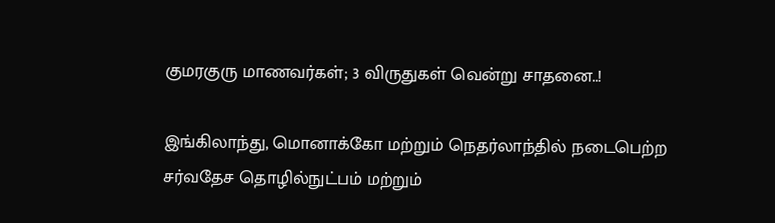குமரகுரு மாணவர்கள்; 3 விருதுகள் வென்று சாதனை..!

இங்கிலாந்து, மொனாக்கோ மற்றும் நெதர்லாந்தில் நடைபெற்ற சர்வதேச தொழில்நுட்பம் மற்றும்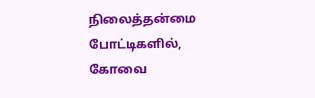நிலைத்தன்மை போட்டிகளில், கோவை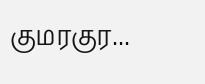குமரகுர...